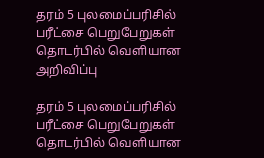தரம் 5 புலமைப்பரிசில் பரீட்சை பெறுபேறுகள் தொடர்பில் வெளியான அறிவிப்பு

தரம் 5 புலமைப்பரிசில் பரீட்சை பெறுபேறுகள் தொடர்பில் வெளியான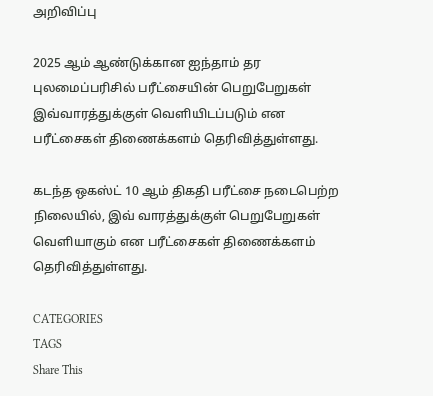அறிவிப்பு

2025 ஆம் ஆண்டுக்கான ஐந்தாம் தர புலமைப்பரிசில் பரீட்சையின் பெறுபேறுகள் இவ்வாரத்துக்குள் வெளியிடப்படும் என பரீட்சைகள் திணைக்களம் தெரிவித்துள்ளது.

கடந்த ஒகஸ்ட் 10 ஆம் திகதி பரீட்சை நடைபெற்ற நிலையில், இவ் வாரத்துக்குள் பெறுபேறுகள் வெளியாகும் என பரீட்சைகள் திணைக்களம் தெரிவித்துள்ளது.

CATEGORIES
TAGS
Share This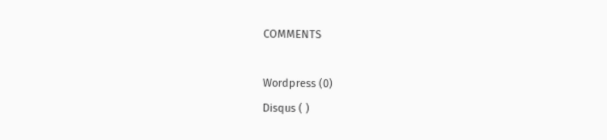COMMENTS

Wordpress (0)
Disqus ( )